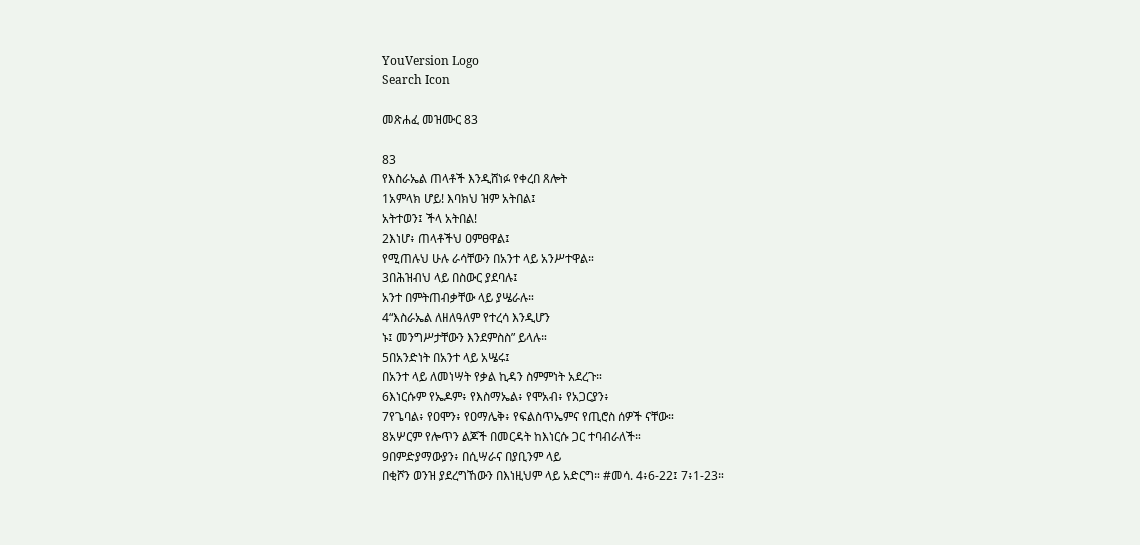YouVersion Logo
Search Icon

መጽሐፈ መዝሙር 83

83
የእስራኤል ጠላቶች እንዲሸነፉ የቀረበ ጸሎት
1አምላክ ሆይ! እባክህ ዝም አትበል፤
አትተወን፤ ችላ አትበል!
2እነሆ፥ ጠላቶችህ ዐምፀዋል፤
የሚጠሉህ ሁሉ ራሳቸውን በአንተ ላይ አንሥተዋል።
3በሕዝብህ ላይ በስውር ያደባሉ፤
አንተ በምትጠብቃቸው ላይ ያሤራሉ።
4“እስራኤል ለዘለዓለም የተረሳ እንዲሆን
ኑ፤ መንግሥታቸውን እንደምስስ” ይላሉ።
5በአንድነት በአንተ ላይ አሤሩ፤
በአንተ ላይ ለመነሣት የቃል ኪዳን ስምምነት አደረጉ።
6እነርሱም የኤዶም፥ የእስማኤል፥ የሞአብ፥ የአጋርያን፥
7የጌባል፥ የዐሞን፥ የዐማሌቅ፥ የፍልስጥኤምና የጢሮስ ሰዎች ናቸው።
8አሦርም የሎጥን ልጆች በመርዳት ከእነርሱ ጋር ተባብራለች።
9በምድያማውያን፥ በሲሣራና በያቢንም ላይ
በቂሾን ወንዝ ያደረግኸውን በእነዚህም ላይ አድርግ። #መሳ. 4፥6-22፤ 7፥1-23።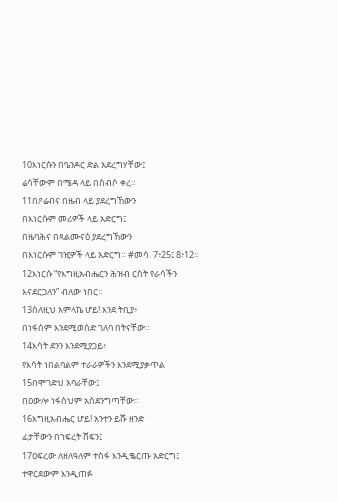10እነርሱን በዔንዶር ድል አደረግሃቸው፤
ሬሳቸውም በሜዳ ላይ በስብሶ ቀረ።
11በዖሬብና በዜብ ላይ ያደረግኸውን
በእነርሱም መሪዎች ላይ አድርግ፤
በዜባሕና በጻልሙናዕ ያደረግኸውን
በእነርሱም ገዢዎች ላይ አድርግ። #መሳ. 7፥25፤ 8፥12።
12እነርሱ “የእግዚአብሔርን ሕዝብ ርስት የራሳችን
እናደርጋለን” ብለው ነበር።
13ስለዚህ አምላኬ ሆይ! እንደ ትቢያ፥
በነፋስም እንደሚወሰድ ገለባ በትናቸው።
14እሳት ደንን እንደሚያጋይ፥
የእሳት ነበልባልም ተራራዎችን እንደሚያቃጥል
15በሞገድህ አባራቸው፤
በዐውሎ ነፋስህም አስደንግጣቸው።
16እግዚአብሔር ሆይ! አንተን ይሹ ዘንድ
ፊታቸውን በኀፍረት ሸፍን፤
17ዐፍረው ለዘለዓለም ተስፋ እንዲቈርጡ አድርግ፤
ተዋርደውም እንዲጠፉ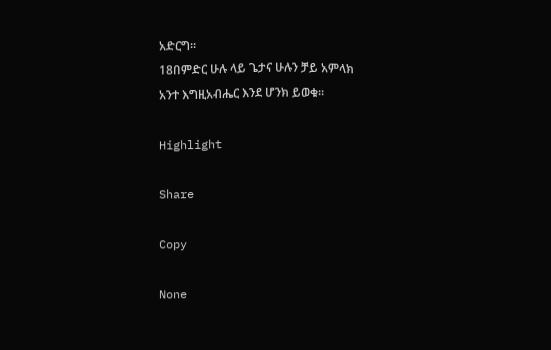አድርግ።
18በምድር ሁሉ ላይ ጌታና ሁሉን ቻይ አምላክ
አንተ እግዚአብሔር እንደ ሆንክ ይወቁ።

Highlight

Share

Copy

None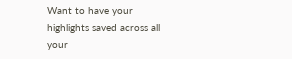Want to have your highlights saved across all your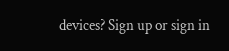devices? Sign up or sign in